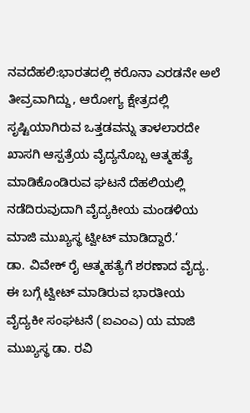ನವದೆಹಲಿ:ಭಾರತದಲ್ಲಿ ಕರೊನಾ ಎರಡನೇ ಅಲೆ ತೀವ್ರವಾಗಿದ್ದು, ಆರೋಗ್ಯ ಕ್ಷೇತ್ರದಲ್ಲಿ ಸೃಷ್ಟಿಯಾಗಿರುವ ಒತ್ತಡವನ್ನು ತಾಳಲಾರದೇ ಖಾಸಗಿ ಆಸ್ಪತ್ರೆಯ ವೈದ್ಯನೊಬ್ಬ ಆತ್ಮಹತ್ಯೆ ಮಾಡಿಕೊಂಡಿರುವ ಘಟನೆ ದೆಹಲಿಯಲ್ಲಿ ನಡೆದಿರುವುದಾಗಿ ವೈದ್ಯಕೀಯ ಮಂಡಳಿಯ ಮಾಜಿ ಮುಖ್ಯಸ್ಥ ಟ್ವೀಟ್ ಮಾಡಿದ್ದಾರೆ.‘
ಡಾ. ವಿವೇಕ್ ರೈ ಆತ್ಮಹತ್ಯೆಗೆ ಶರಣಾದ ವೈದ್ಯ. ಈ ಬಗ್ಗೆ ಟ್ವೀಟ್ ಮಾಡಿರುವ ಭಾರತೀಯ ವೈದ್ಯಕೀ ಸಂಘಟನೆ (ಐಎಂಎ) ಯ ಮಾಜಿ ಮುಖ್ಯಸ್ಥ ಡಾ. ರವಿ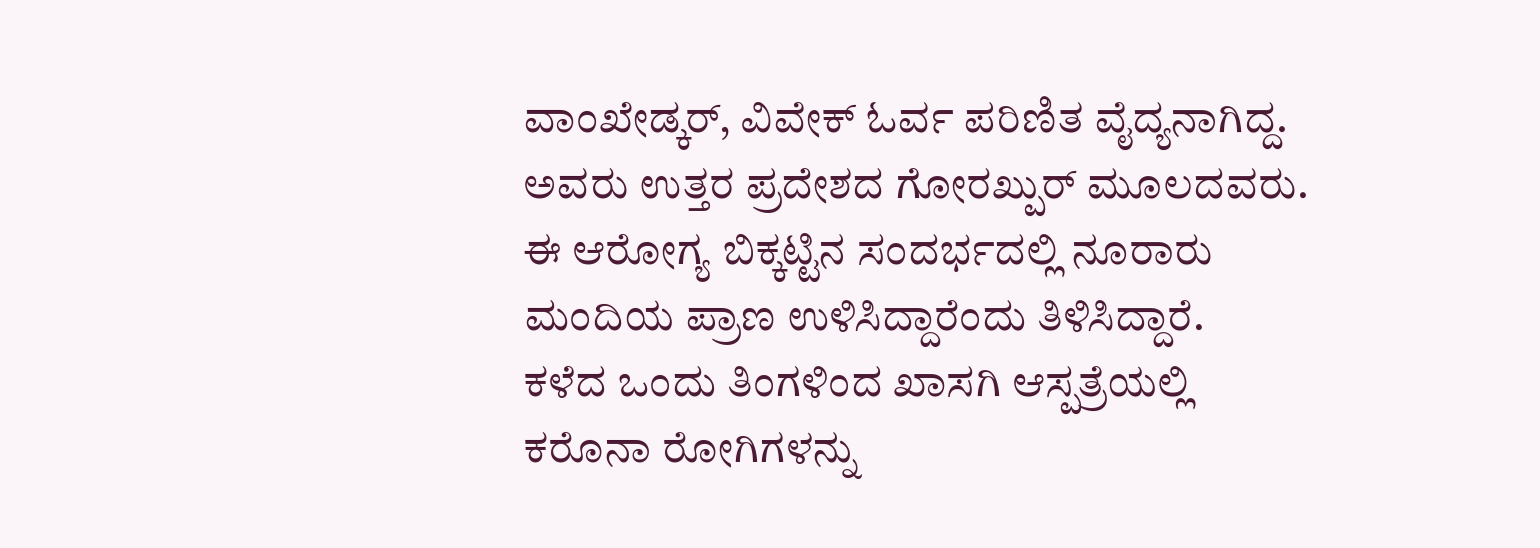ವಾಂಖೇಡ್ಕರ್, ವಿವೇಕ್ ಓರ್ವ ಪರಿಣಿತ ವೈದ್ಯನಾಗಿದ್ದ. ಅವರು ಉತ್ತರ ಪ್ರದೇಶದ ಗೋರಖ್ಪುರ್ ಮೂಲದವರು. ಈ ಆರೋಗ್ಯ ಬಿಕ್ಕಟ್ಟಿನ ಸಂದರ್ಭದಲ್ಲಿ ನೂರಾರು ಮಂದಿಯ ಪ್ರಾಣ ಉಳಿಸಿದ್ದಾರೆಂದು ತಿಳಿಸಿದ್ದಾರೆ.
ಕಳೆದ ಒಂದು ತಿಂಗಳಿಂದ ಖಾಸಗಿ ಆಸ್ಪತ್ರೆಯಲ್ಲಿ ಕರೊನಾ ರೋಗಿಗಳನ್ನು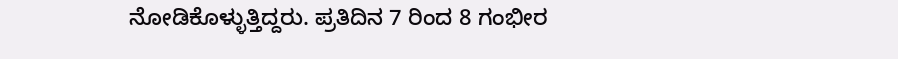ನೋಡಿಕೊಳ್ಳುತ್ತಿದ್ದರು. ಪ್ರತಿದಿನ 7 ರಿಂದ 8 ಗಂಭೀರ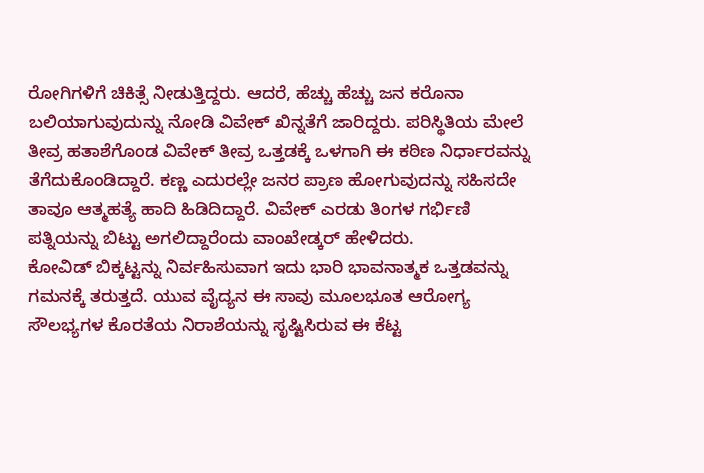ರೋಗಿಗಳಿಗೆ ಚಿಕಿತ್ಸೆ ನೀಡುತ್ತಿದ್ದರು. ಆದರೆ, ಹೆಚ್ಚು ಹೆಚ್ಚು ಜನ ಕರೊನಾ ಬಲಿಯಾಗುವುದುನ್ನು ನೋಡಿ ವಿವೇಕ್ ಖಿನ್ನತೆಗೆ ಜಾರಿದ್ದರು. ಪರಿಸ್ಥಿತಿಯ ಮೇಲೆ ತೀವ್ರ ಹತಾಶೆಗೊಂಡ ವಿವೇಕ್ ತೀವ್ರ ಒತ್ತಡಕ್ಕೆ ಒಳಗಾಗಿ ಈ ಕಠಿಣ ನಿರ್ಧಾರವನ್ನು ತೆಗೆದುಕೊಂಡಿದ್ದಾರೆ. ಕಣ್ಣ ಎದುರಲ್ಲೇ ಜನರ ಪ್ರಾಣ ಹೋಗುವುದನ್ನು ಸಹಿಸದೇ ತಾವೂ ಆತ್ಮಹತ್ಯೆ ಹಾದಿ ಹಿಡಿದಿದ್ದಾರೆ. ವಿವೇಕ್ ಎರಡು ತಿಂಗಳ ಗರ್ಭಿಣಿ ಪತ್ನಿಯನ್ನು ಬಿಟ್ಟು ಅಗಲಿದ್ದಾರೆಂದು ವಾಂಖೇಡ್ಕರ್ ಹೇಳಿದರು.
ಕೋವಿಡ್ ಬಿಕ್ಕಟ್ಟನ್ನು ನಿರ್ವಹಿಸುವಾಗ ಇದು ಭಾರಿ ಭಾವನಾತ್ಮಕ ಒತ್ತಡವನ್ನು ಗಮನಕ್ಕೆ ತರುತ್ತದೆ. ಯುವ ವೈದ್ಯನ ಈ ಸಾವು ಮೂಲಭೂತ ಆರೋಗ್ಯ ಸೌಲಭ್ಯಗಳ ಕೊರತೆಯ ನಿರಾಶೆಯನ್ನು ಸೃಷ್ಟಿಸಿರುವ ಈ ಕೆಟ್ಟ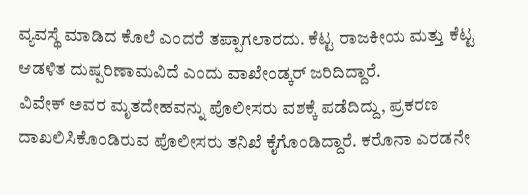ವ್ಯವಸ್ಥೆ ಮಾಡಿದ ಕೊಲೆ ಎಂದರೆ ತಪ್ಪಾಗಲಾರದು. ಕೆಟ್ಟ ರಾಜಕೀಯ ಮತ್ತು ಕೆಟ್ಟ ಆಡಳಿತ ದುಷ್ಪರಿಣಾಮವಿದೆ ಎಂದು ವಾಖೇಂಡ್ಕರ್ ಜರಿದಿದ್ದಾರೆ.
ವಿವೇಕ್ ಅವರ ಮೃತದೇಹವನ್ನು ಪೊಲೀಸರು ವಶಕ್ಕೆ ಪಡೆದಿದ್ದು, ಪ್ರಕರಣ ದಾಖಲಿಸಿಕೊಂಡಿರುವ ಪೊಲೀಸರು ತನಿಖೆ ಕೈಗೊಂಡಿದ್ದಾರೆ. ಕರೊನಾ ಎರಡನೇ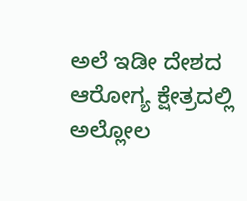ಅಲೆ ಇಡೀ ದೇಶದ ಆರೋಗ್ಯ ಕ್ಷೇತ್ರದಲ್ಲಿ ಅಲ್ಲೋಲ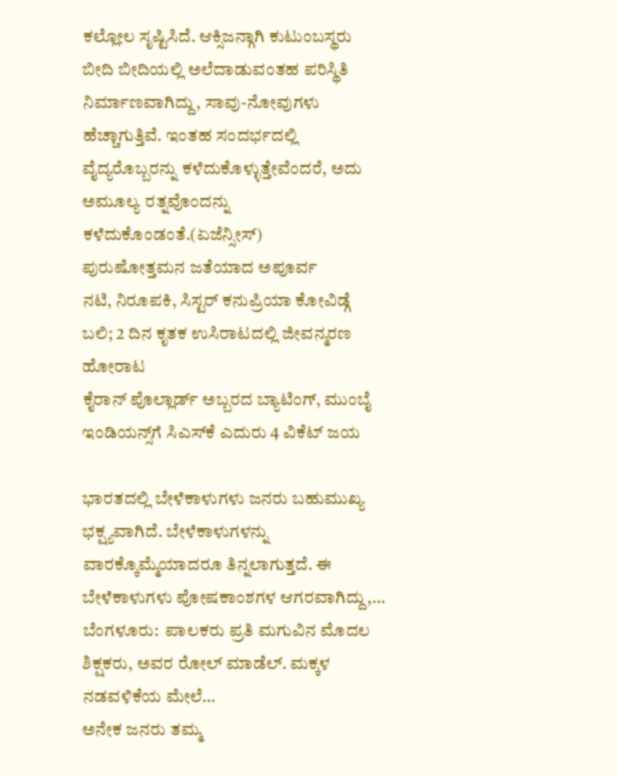ಕಲ್ಲೋಲ ಸೃಷ್ಟಿಸಿದೆ. ಆಕ್ಸಿಜನ್ಗಾಗಿ ಕುಟುಂಬಸ್ಥರು ಬೀದಿ ಬೀದಿಯಲ್ಲಿ ಅಲೆದಾಡುವಂತಹ ಪರಿಸ್ಥಿತಿ ನಿರ್ಮಾಣವಾಗಿದ್ದು, ಸಾವು-ನೋವುಗಳು ಹೆಚ್ಚಾಗುತ್ತಿವೆ. ಇಂತಹ ಸಂದರ್ಭದಲ್ಲಿ ವೈದ್ಯರೊಬ್ಬರನ್ನು ಕಳೆದುಕೊಳ್ಳುತ್ತೇವೆಂದರೆ, ಅದು ಅಮೂಲ್ಯ ರತ್ನವೊಂದನ್ನು ಕಳೆದುಕೊಂಡಂತೆ.(ಏಜೆನ್ಸೀಸ್)
ಪುರುಷೋತ್ತಮನ ಜತೆಯಾದ ಅಪೂರ್ವ
ನಟಿ, ನಿರೂಪಕಿ, ಸಿಸ್ಟರ್ ಕನುಪ್ರಿಯಾ ಕೋವಿಡ್ಗೆ ಬಲಿ; 2 ದಿನ ಕೃತಕ ಉಸಿರಾಟದಲ್ಲಿ ಜೀವನ್ಮರಣ ಹೋರಾಟ
ಕೈರಾನ್ ಪೊಲ್ಲಾರ್ಡ್ ಅಬ್ಬರದ ಬ್ಯಾಟಿಂಗ್, ಮುಂಬೈ ಇಂಡಿಯನ್ಸ್‌ಗೆ ಸಿಎಸ್‌ಕೆ ಎದುರು 4 ವಿಕೆಟ್ ಜಯ

ಭಾರತದಲ್ಲಿ ಬೇಳೆಕಾಳುಗಳು ಜನರು ಬಹುಮುಖ್ಯ ಭಕ್ಷ್ಯವಾಗಿದೆ. ಬೇಳೆಕಾಳುಗಳನ್ನು ವಾರಕ್ಕೊಮ್ಮೆಯಾದರೂ ತಿನ್ನಲಾಗುತ್ತದೆ. ಈ ಬೇಳೆಕಾಳುಗಳು ಪೋಷಕಾಂಶಗಳ ಆಗರವಾಗಿದ್ದು,…
ಬೆಂಗಳೂರು:  ಪಾಲಕರು ಪ್ರತಿ ಮಗುವಿನ ಮೊದಲ ಶಿಕ್ಷಕರು, ಅವರ ರೋಲ್ ಮಾಡೆಲ್. ಮಕ್ಕಳ ನಡವಳಿಕೆಯ ಮೇಲೆ…
ಅನೇಕ ಜನರು ತಮ್ಮ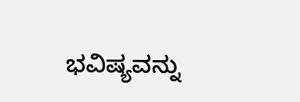ಭವಿಷ್ಯವನ್ನು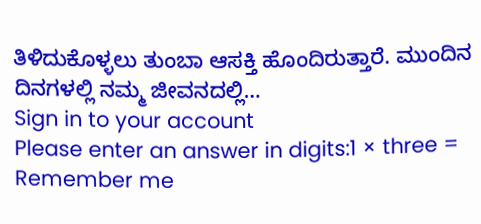ತಿಳಿದುಕೊಳ್ಳಲು ತುಂಬಾ ಆಸಕ್ತಿ ಹೊಂದಿರುತ್ತಾರೆ. ಮುಂದಿನ ದಿನಗಳಲ್ಲಿ ನಮ್ಮ ಜೀವನದಲ್ಲಿ…
Sign in to your account
Please enter an answer in digits:1 × three =
Remember me